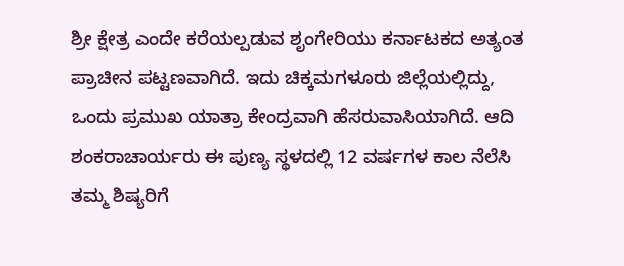ಶ್ರೀ ಕ್ಷೇತ್ರ ಎಂದೇ ಕರೆಯಲ್ಪಡುವ ಶೃಂಗೇರಿಯು ಕರ್ನಾಟಕದ ಅತ್ಯಂತ ಪ್ರಾಚೀನ ಪಟ್ಟಣವಾಗಿದೆ. ಇದು ಚಿಕ್ಕಮಗಳೂರು ಜಿಲ್ಲೆಯಲ್ಲಿದ್ದು, ಒಂದು ಪ್ರಮುಖ ಯಾತ್ರಾ ಕೇಂದ್ರವಾಗಿ ಹೆಸರುವಾಸಿಯಾಗಿದೆ. ಆದಿ ಶಂಕರಾಚಾರ್ಯರು ಈ ಪುಣ್ಯ ಸ್ಥಳದಲ್ಲಿ 12 ವರ್ಷಗಳ ಕಾಲ ನೆಲೆಸಿ ತಮ್ಮ ಶಿಷ್ಯರಿಗೆ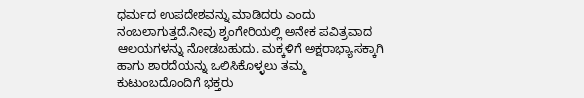ಧರ್ಮದ ಉಪದೇಶವನ್ನು ಮಾಡಿದರು ಎಂದು ನಂಬಲಾಗುತ್ತದೆ.ನೀವು ಶೃಂಗೇರಿಯಲ್ಲಿ ಅನೇಕ ಪವಿತ್ರವಾದ ಆಲಯಗಳನ್ನು ನೋಡಬಹುದು. ಮಕ್ಕಳಿಗೆ ಅಕ್ಷರಾಭ್ಯಾಸಕ್ಕಾಗಿ ಹಾಗು ಶಾರದೆಯನ್ನು ಒಲಿಸಿಕೊಳ್ಳಲು ತಮ್ಮ ಕುಟುಂಬದೊಂದಿಗೆ ಭಕ್ತರು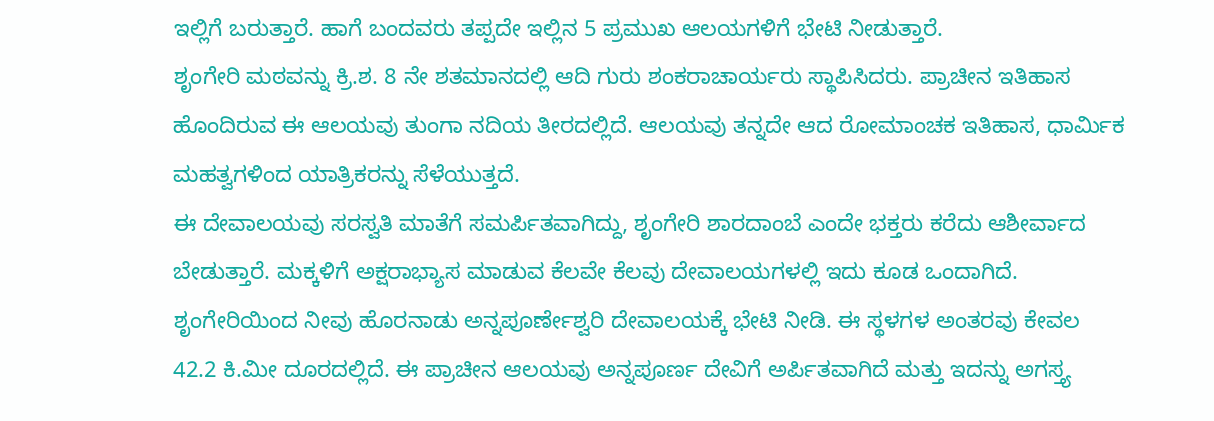ಇಲ್ಲಿಗೆ ಬರುತ್ತಾರೆ. ಹಾಗೆ ಬಂದವರು ತಪ್ಪದೇ ಇಲ್ಲಿನ 5 ಪ್ರಮುಖ ಆಲಯಗಳಿಗೆ ಭೇಟಿ ನೀಡುತ್ತಾರೆ.
ಶೃಂಗೇರಿ ಮಠವನ್ನು ಕ್ರಿ.ಶ. 8 ನೇ ಶತಮಾನದಲ್ಲಿ ಆದಿ ಗುರು ಶಂಕರಾಚಾರ್ಯರು ಸ್ಥಾಪಿಸಿದರು. ಪ್ರಾಚೀನ ಇತಿಹಾಸ ಹೊಂದಿರುವ ಈ ಆಲಯವು ತುಂಗಾ ನದಿಯ ತೀರದಲ್ಲಿದೆ. ಆಲಯವು ತನ್ನದೇ ಆದ ರೋಮಾಂಚಕ ಇತಿಹಾಸ, ಧಾರ್ಮಿಕ ಮಹತ್ವಗಳಿಂದ ಯಾತ್ರಿಕರನ್ನು ಸೆಳೆಯುತ್ತದೆ.
ಈ ದೇವಾಲಯವು ಸರಸ್ವತಿ ಮಾತೆಗೆ ಸಮರ್ಪಿತವಾಗಿದ್ದು, ಶೃಂಗೇರಿ ಶಾರದಾಂಬೆ ಎಂದೇ ಭಕ್ತರು ಕರೆದು ಆಶೀರ್ವಾದ ಬೇಡುತ್ತಾರೆ. ಮಕ್ಕಳಿಗೆ ಅಕ್ಷರಾಭ್ಯಾಸ ಮಾಡುವ ಕೆಲವೇ ಕೆಲವು ದೇವಾಲಯಗಳಲ್ಲಿ ಇದು ಕೂಡ ಒಂದಾಗಿದೆ.
ಶೃಂಗೇರಿಯಿಂದ ನೀವು ಹೊರನಾಡು ಅನ್ನಪೂರ್ಣೇಶ್ವರಿ ದೇವಾಲಯಕ್ಕೆ ಭೇಟಿ ನೀಡಿ. ಈ ಸ್ಥಳಗಳ ಅಂತರವು ಕೇವಲ 42.2 ಕಿ.ಮೀ ದೂರದಲ್ಲಿದೆ. ಈ ಪ್ರಾಚೀನ ಆಲಯವು ಅನ್ನಪೂರ್ಣ ದೇವಿಗೆ ಅರ್ಪಿತವಾಗಿದೆ ಮತ್ತು ಇದನ್ನು ಅಗಸ್ತ್ಯ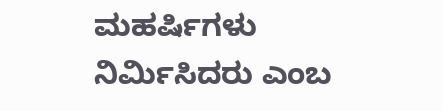ಮಹರ್ಷಿಗಳು ನಿರ್ಮಿಸಿದರು ಎಂಬ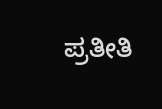ಪ್ರತೀತಿ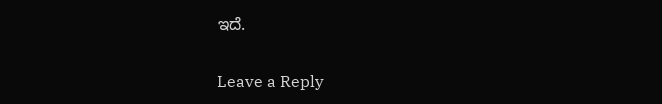ಇದೆ.

Leave a Reply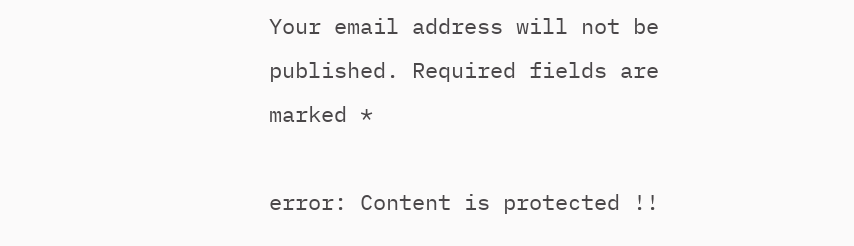Your email address will not be published. Required fields are marked *

error: Content is protected !!